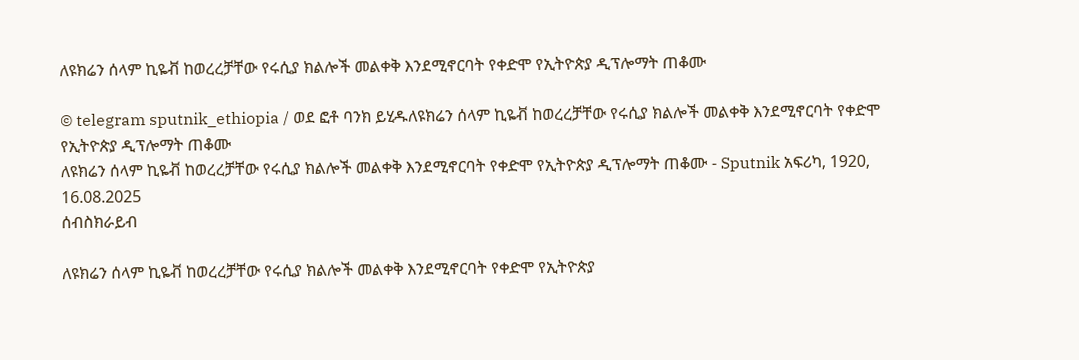ለዩክሬን ሰላም ኪዬቭ ከወረረቻቸው የሩሲያ ክልሎች መልቀቅ እንደሚኖርባት የቀድሞ የኢትዮጵያ ዲፕሎማት ጠቆሙ

© telegram sputnik_ethiopia / ወደ ፎቶ ባንክ ይሂዱለዩክሬን ሰላም ኪዬቭ ከወረረቻቸው የሩሲያ ክልሎች መልቀቅ እንደሚኖርባት የቀድሞ የኢትዮጵያ ዲፕሎማት ጠቆሙ
ለዩክሬን ሰላም ኪዬቭ ከወረረቻቸው የሩሲያ ክልሎች መልቀቅ እንደሚኖርባት የቀድሞ የኢትዮጵያ ዲፕሎማት ጠቆሙ - Sputnik አፍሪካ, 1920, 16.08.2025
ሰብስክራይብ

ለዩክሬን ሰላም ኪዬቭ ከወረረቻቸው የሩሲያ ክልሎች መልቀቅ እንደሚኖርባት የቀድሞ የኢትዮጵያ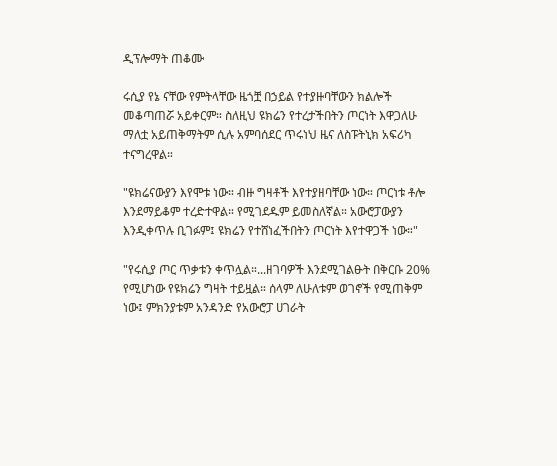ዲፕሎማት ጠቆሙ

ሩሲያ የኔ ናቸው የምትላቸው ዜጎቿ በኃይል የተያዙባቸውን ክልሎች መቆጣጠሯ አይቀርም። ስለዚህ ዩክሬን የተረታችበትን ጦርነት እዋጋለሁ ማለቷ አይጠቅማትም ሲሉ አምባሰደር ጥሩነህ ዜና ለስፑትኒክ አፍሪካ ተናግረዋል።

"ዩክሬናውያን እየሞቱ ነው። ብዙ ግዛቶች እየተያዘባቸው ነው። ጦርነቱ ቶሎ እንደማይቆም ተረድተዋል። የሚገደዱም ይመስለኛል። አውሮፓውያን እንዲቀጥሉ ቢገፉም፤ ዩክሬን የተሸነፈችበትን ጦርነት እየተዋጋች ነው።"

"የሩሲያ ጦር ጥቃቱን ቀጥሏል።...ዘገባዎች እንደሚገልፁት በቅርቡ 20% የሚሆነው የዩክሬን ግዛት ተይዟል። ሰላም ለሁለቱም ወገኖች የሚጠቅም ነው፤ ምክንያቱም አንዳንድ የአውሮፓ ሀገራት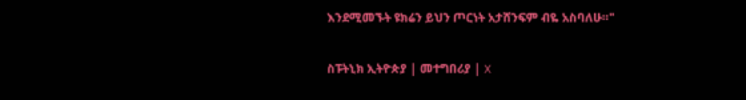እንደሚመኙት ዩክሬን ይህን ጦርነት አታሸንፍም ብዬ አስባለሁ።"

ስፑትኒክ ኢትዮጵያ | መተግበሪያ | X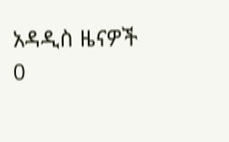አዳዲስ ዜናዎች
0